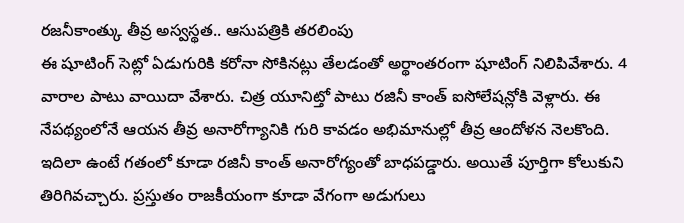రజనీకాంత్కు తీవ్ర అస్వస్థత.. ఆసుపత్రికి తరలింపు
ఈ షూటింగ్ సెట్లో ఏడుగురికి కరోనా సోకినట్లు తేలడంతో అర్థాంతరంగా షూటింగ్ నిలిపివేశారు. 4 వారాల పాటు వాయిదా వేశారు. చిత్ర యూనిట్తో పాటు రజినీ కాంత్ ఐసోలేషన్లోకి వెళ్లారు. ఈ నేపథ్యంలోనే ఆయన తీవ్ర అనారోగ్యానికి గురి కావడం అభిమానుల్లో తీవ్ర ఆందోళన నెలకొంది.
ఇదిలా ఉంటే గతంలో కూడా రజినీ కాంత్ అనారోగ్యంతో బాధపడ్డారు. అయితే పూర్తిగా కోలుకుని తిరిగివచ్చారు. ప్రస్తుతం రాజకీయంగా కూడా వేగంగా అడుగులు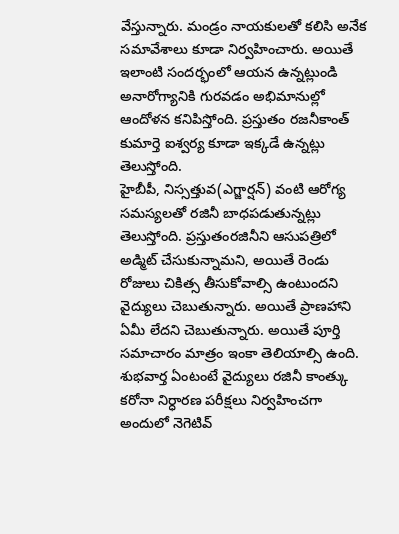వేస్తున్నారు. మండ్రం నాయకులతో కలిసి అనేక సమావేశాలు కూడా నిర్వహించారు. అయితే ఇలాంటి సందర్భంలో ఆయన ఉన్నట్లుండి అనారోగ్యానికి గురవడం అభిమానుల్లో ఆందోళన కనిపిస్తోంది. ప్రస్తుతం రజనీకాంత్ కుమార్తె ఐశ్వర్య కూడా ఇక్కడే ఉన్నట్లు తెలుస్తోంది.
హైబీపీ, నిస్సత్తువ(ఎగ్జార్షన్) వంటి ఆరోగ్య సమస్యలతో రజినీ బాధపడుతున్నట్లు తెలుస్తోంది. ప్రస్తుతంరజినీని ఆసుపత్రిలో అడ్మిట్ చేసుకున్నామని, అయితే రెండు రోజులు చికిత్స తీసుకోవాల్సి ఉంటుందని వైద్యులు చెబుతున్నారు. అయితే ప్రాణహాని ఏమీ లేదని చెబుతున్నారు. అయితే పూర్తి సమాచారం మాత్రం ఇంకా తెలియాల్సి ఉంది.
శుభవార్త ఏంటంటే వైద్యులు రజినీ కాంత్కు కరోనా నిర్ధారణ పరీక్షలు నిర్వహించగా అందులో నెగెటివ్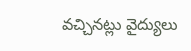వచ్చినట్లు వైద్యులు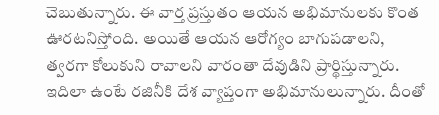చెబుతున్నారు. ఈ వార్త ప్రస్తుతం ఆయన అభిమానులకు కొంత ఊరటనిస్తోంది. అయితే ఆయన ఆరోగ్యం బాగుపడాలని, త్వరగా కోలుకుని రావాలని వారంతా దేవుడిని ప్రార్థిస్తున్నారు. ఇదిలా ఉంటే రజినీకి దేశ వ్యాప్తంగా అభిమానులున్నారు. దీంతో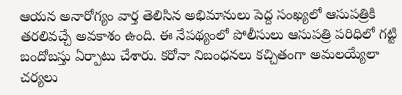ఆయన అనారోగ్యం వార్త తెలిసిన అభిమానులు పెద్ద సంఖ్యలో ఆసుపత్రికి తరలివచ్చే అవకాశం ఉంది. ఈ నేపథ్యంలో పోలీసులు ఆసుపత్రి పరిధిలో గట్టి బందోబస్తు ఏర్పాటు చేశారు. కరోనా నిబంధనలు కచ్చితంగా అమలయ్యేలా చర్యలు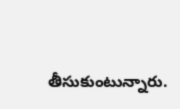తీసుకుంటున్నారు.